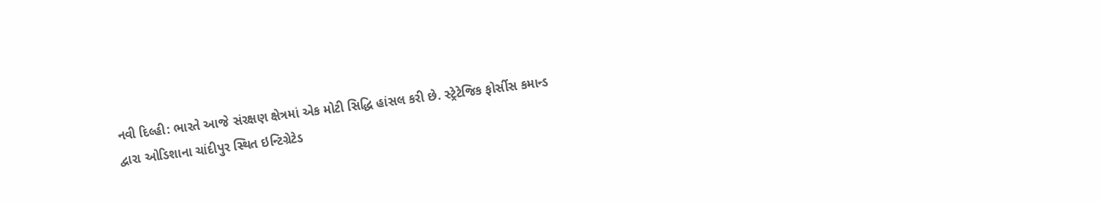નવી દિલ્હી: ભારતે આજે સંરક્ષણ ક્ષેત્રમાં એક મોટી સિદ્ધિ હાંસલ કરી છે. સ્ટ્રેટેજિક ફોર્સીસ કમાન્ડ દ્વારા ઓડિશાના ચાંદીપુર સ્થિત ઇન્ટિગ્રેટેડ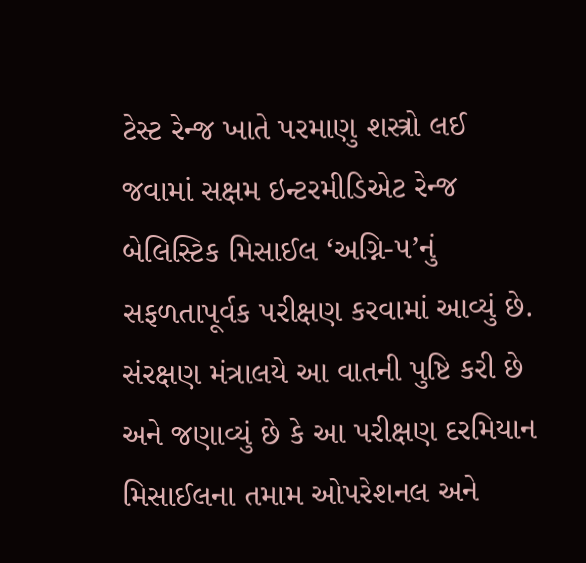ટેસ્ટ રેન્જ ખાતે પરમાણુ શસ્ત્રો લઈ જવામાં સક્ષમ ઇન્ટરમીડિએટ રેન્જ બેલિસ્ટિક મિસાઈલ ‘અગ્નિ-૫’નું સફળતાપૂર્વક પરીક્ષણ કરવામાં આવ્યું છે. સંરક્ષણ મંત્રાલયે આ વાતની પુષ્ટિ કરી છે અને જણાવ્યું છે કે આ પરીક્ષણ દરમિયાન મિસાઈલના તમામ ઓપરેશનલ અને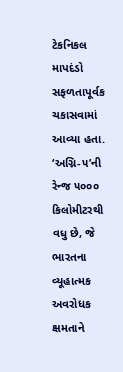ટેકનિકલ માપદંડો સફળતાપૂર્વક ચકાસવામાં આવ્યા હતા.
‘અગ્નિ-૫’ની રેન્જ ૫૦૦૦ કિલોમીટરથી વધુ છે, જે ભારતના વ્યૂહાત્મક અવરોધક ક્ષમતાને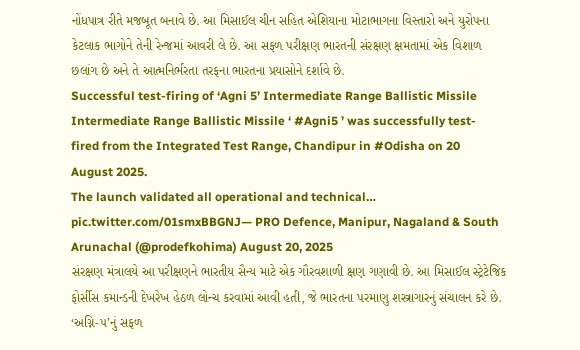નોંધપાત્ર રીતે મજબૂત બનાવે છે. આ મિસાઈલ ચીન સહિત એશિયાના મોટાભાગના વિસ્તારો અને યુરોપના કેટલાક ભાગોને તેની રેન્જમાં આવરી લે છે. આ સફળ પરીક્ષણ ભારતની સંરક્ષણ ક્ષમતામાં એક વિશાળ છલાંગ છે અને તે આત્મનિર્ભરતા તરફના ભારતના પ્રયાસોને દર્શાવે છે.
Successful test-firing of ‘Agni 5’ Intermediate Range Ballistic Missile
Intermediate Range Ballistic Missile ‘ #Agni5 ’ was successfully test-fired from the Integrated Test Range, Chandipur in #Odisha on 20 August 2025.
The launch validated all operational and technical… pic.twitter.com/01smxBBGNJ— PRO Defence, Manipur, Nagaland & South Arunachal (@prodefkohima) August 20, 2025
સંરક્ષણ મંત્રાલયે આ પરીક્ષણને ભારતીય સૈન્ય માટે એક ગૌરવશાળી ક્ષણ ગણાવી છે. આ મિસાઈલ સ્ટ્રેટેજિક ફોર્સીસ કમાન્ડની દેખરેખ હેઠળ લોન્ચ કરવામાં આવી હતી, જે ભારતના પરમાણુ શસ્ત્રાગારનું સંચાલન કરે છે. ‘અગ્નિ-૫’નું સફળ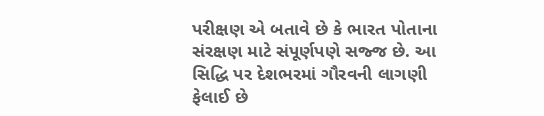પરીક્ષણ એ બતાવે છે કે ભારત પોતાના સંરક્ષણ માટે સંપૂર્ણપણે સજ્જ છે. આ સિદ્ધિ પર દેશભરમાં ગૌરવની લાગણી ફેલાઈ છે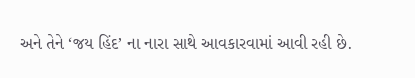અને તેને ‘જય હિંદ’ ના નારા સાથે આવકારવામાં આવી રહી છે.